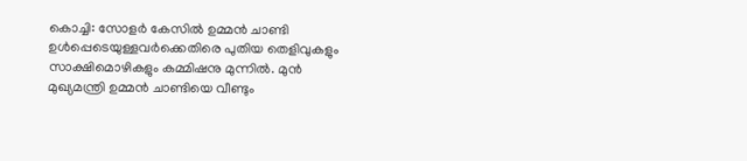കൊച്ചി: സോളർ കേസിൽ ഉമ്മൻ ചാണ്ടി ഉൾപ്പെടെയുള്ളവർക്കെതിരെ പുതിയ തെളിവുകളും സാക്ഷിമൊഴികളും കമ്മിഷനു മുന്നിൽ. മുൻ മുഖ്യമന്ത്രി ഉമ്മൻ ചാണ്ടിയെ വീണ്ടും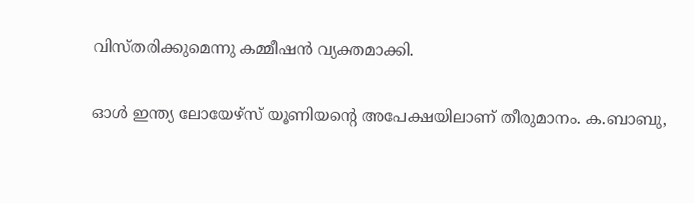വിസ്തരിക്കുമെന്നു കമ്മീഷൻ വ്യക്തമാക്കി.

ഓൾ ഇന്ത്യ ലോയേഴ്‌സ് യൂണിയന്റെ അപേക്ഷയിലാണ് തീരുമാനം. ക.ബാബു,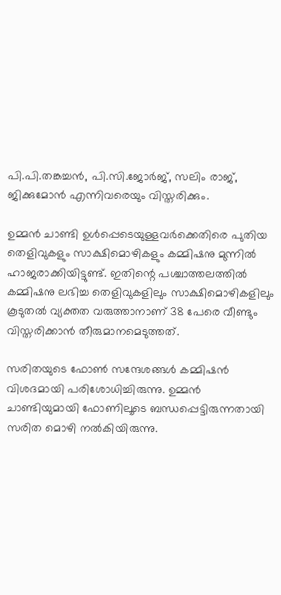പി.പി.തങ്കച്ചൻ, പി.സി.ജോർജ്, സലിം രാജ്, ജിക്കുമോൻ എന്നിവരെയും വിസ്തരിക്കും.

ഉമ്മൻ ചാണ്ടി ഉൾപ്പെടെയുള്ളവർക്കെതിരെ പുതിയ തെളിവുകളും സാക്ഷിമൊഴികളും കമ്മിഷനു മുന്നിൽ ഹാജരാക്കിയിട്ടുണ്ട്. ഇതിന്റെ പശ്ചാത്തലത്തിൽ കമ്മിഷനു ലഭിച്ച തെളിവുകളിലും സാക്ഷിമൊഴികളിലും കൂടുതൽ വ്യക്തത വരുത്താനാണ് 38 പേരെ വീണ്ടും വിസ്തരിക്കാൻ തീരുമാനമെടുത്തത്.

സരിതയുടെ ഫോൺ സന്ദേശങ്ങൾ കമ്മിഷൻ വിശദമായി പരിശോധിച്ചിരുന്നു. ഉമ്മൻ ചാണ്ടിയുമായി ഫോണിലൂടെ ബന്ധപ്പെട്ടിരുന്നതായി സരിത മൊഴി നൽകിയിരുന്നു.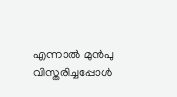എന്നാൽ മുൻപു വിസ്തരിച്ചപ്പോൾ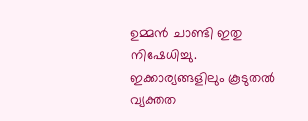ഉമ്മൻ ചാണ്ടി ഇതു നിഷേധിച്ചു. ഇക്കാര്യങ്ങളിലും കൂടുതൽ വ്യക്തത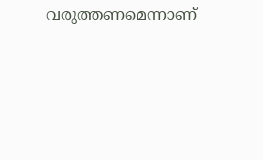വരുത്തണമെന്നാണ്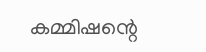കമ്മിഷന്റെ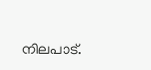നിലപാട്.